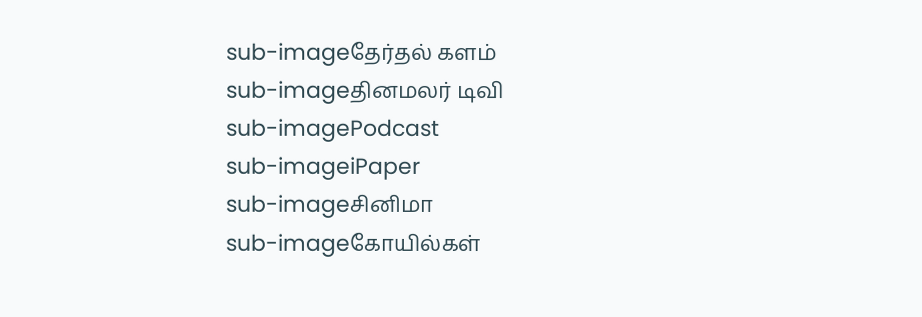sub-imageதேர்தல் களம்
sub-imageதினமலர் டிவி
sub-imagePodcast
sub-imageiPaper
sub-imageசினிமா
sub-imageகோயில்கள்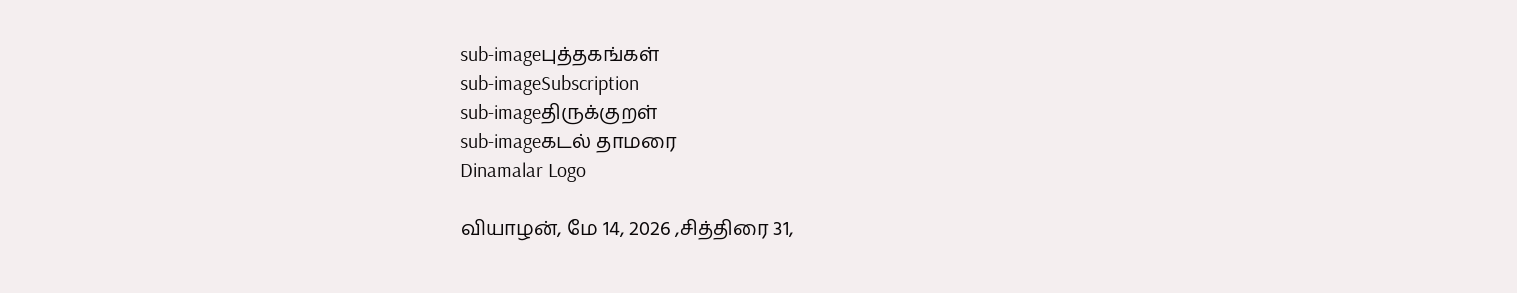sub-imageபுத்தகங்கள்
sub-imageSubscription
sub-imageதிருக்குறள்
sub-imageகடல் தாமரை
Dinamalar Logo

வியாழன், மே 14, 2026 ,சித்திரை 31,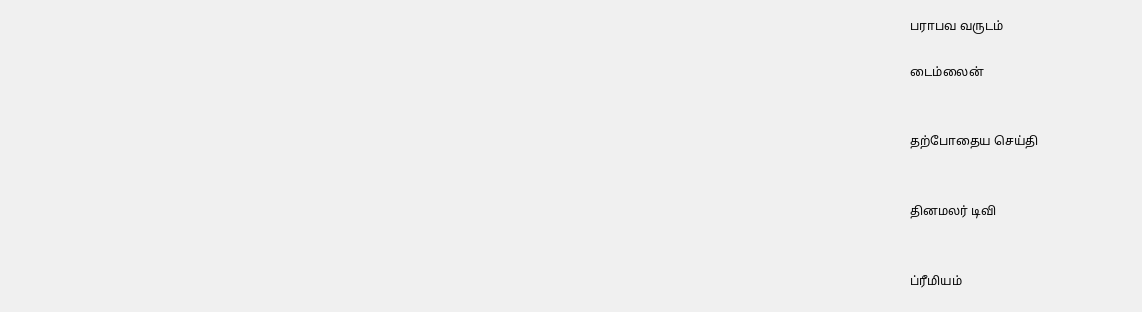பராபவ வருடம்

டைம்லைன்


தற்போதைய செய்தி


தினமலர் டிவி


ப்ரீமியம்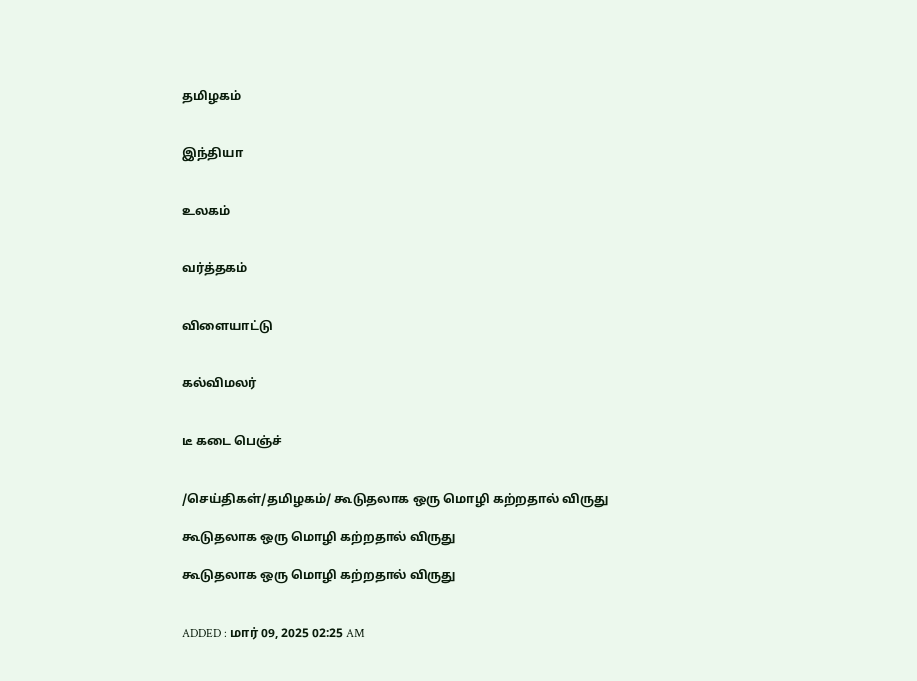தமிழகம்


இந்தியா


உலகம்


வர்த்தகம்


விளையாட்டு


கல்விமலர்


டீ கடை பெஞ்ச்


/செய்திகள்/தமிழகம்/ கூடுதலாக ஒரு மொழி கற்றதால் விருது

கூடுதலாக ஒரு மொழி கற்றதால் விருது

கூடுதலாக ஒரு மொழி கற்றதால் விருது


ADDED : மார் 09, 2025 02:25 AM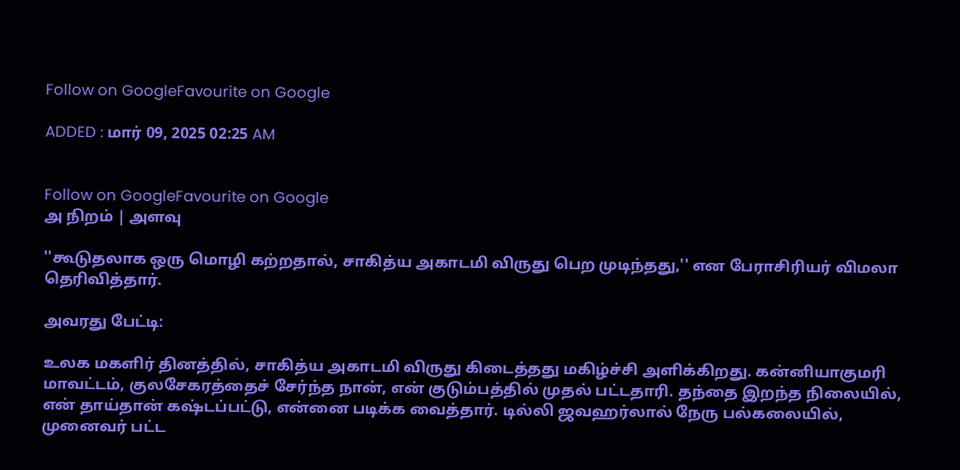Follow on GoogleFavourite on Google

ADDED : மார் 09, 2025 02:25 AM


Follow on GoogleFavourite on Google
அ நிறம் | அளவு

''கூடுதலாக ஒரு மொழி கற்றதால், சாகித்ய அகாடமி விருது பெற முடிந்தது,'' என பேராசிரியர் விமலா தெரிவித்தார்.

அவரது பேட்டி:

உலக மகளிர் தினத்தில், சாகித்ய அகாடமி விருது கிடைத்தது மகிழ்ச்சி அளிக்கிறது. கன்னியாகுமரி மாவட்டம், குலசேகரத்தைச் சேர்ந்த நான், என் குடும்பத்தில் முதல் பட்டதாரி. தந்தை இறந்த நிலையில், என் தாய்தான் கஷ்டப்பட்டு, என்னை படிக்க வைத்தார். டில்லி ஜவஹர்லால் நேரு பல்கலையில், முனைவர் பட்ட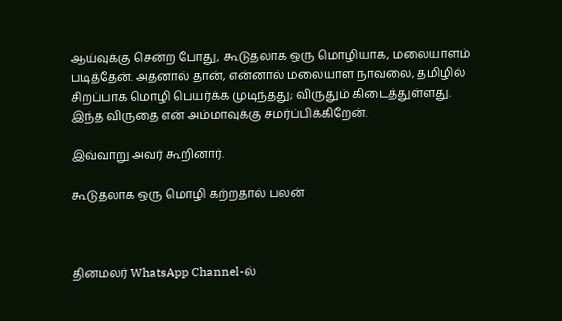ஆய்வுக்கு சென்ற போது, கூடுதலாக ஒரு மொழியாக, மலையாளம் படித்தேன். அதனால் தான், என்னால் மலையாள நாவலை, தமிழில் சிறப்பாக மொழி பெயர்க்க முடிந்தது; விருதும் கிடைத்துள்ளது. இந்த விருதை என் அம்மாவுக்கு சமர்ப்பிக்கிறேன்.

இவ்வாறு அவர் கூறினார்.

கூடுதலாக ஒரு மொழி கற்றதால் பலன்



தினமலர் WhatsApp Channel-ல்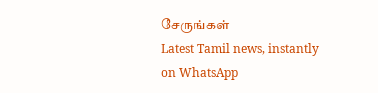சேருங்கள்
Latest Tamil news, instantly on WhatsApp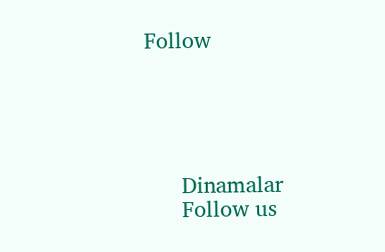Follow





      Dinamalar
      Follow us